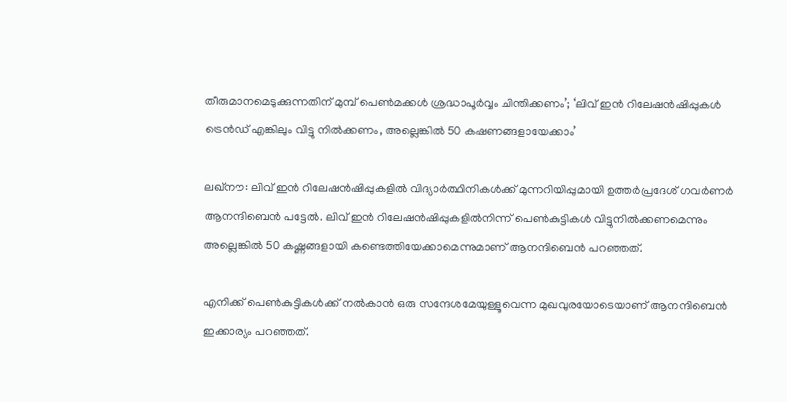തീരുമാനമെടുക്കുന്നതിന് മുമ്പ് പെൺമക്കൾ ശ്രദ്ധാപൂർവ്വം ചിന്തിക്കണം’; ‘ലിവ് ഇൻ റിലേഷൻഷിപ്പുകൾ ട്രെൻഡ് എങ്കിലും വിട്ടു നിൽക്കണം, അല്ലെങ്കിൽ 50 കഷണങ്ങളായേക്കാം’

ലഖ്‌നൗ: ലിവ് ഇൻ റിലേഷൻഷിപ്പുകളിൽ വിദ്യാർത്ഥിനികൾക്ക് മുന്നറിയിപ്പുമായി ഉത്തർപ്രദേശ് ഗവർണർ ആനന്ദിബെൻ പട്ടേൽ. ലിവ് ഇൻ റിലേഷൻഷിപ്പുകളിൽനിന്ന് പെൺകുട്ടികൾ വിട്ടുനിൽക്കണമെന്നും അല്ലെങ്കിൽ 50 കഷ്ണങ്ങളായി കണ്ടെത്തിയേക്കാമെന്നുമാണ് ആനന്ദിബെൻ പറഞ്ഞത്.

എനിക്ക് പെൺകുട്ടികൾക്ക് നൽകാൻ ഒരു സന്ദേശമേയുള്ളൂവെന്ന മുഖവുരയോടെയാണ് ആനന്ദിബെൻ ഇക്കാര്യം പറഞ്ഞത്.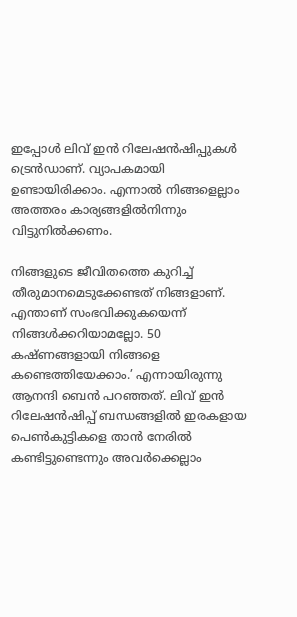ഇപ്പോൾ ലിവ് ഇൻ റിലേഷൻഷിപ്പുകൾ ട്രെൻഡാണ്. വ്യാപകമായി ഉണ്ടായിരിക്കാം. എന്നാൽ നിങ്ങളെല്ലാം അത്തരം കാര്യങ്ങളിൽനിന്നും വിട്ടുനിൽക്കണം.

നിങ്ങളുടെ ജീവിതത്തെ കുറിച്ച് തീരുമാനമെടുക്കേണ്ടത് നിങ്ങളാണ്. എന്താണ് സംഭവിക്കുകയെന്ന് നിങ്ങൾക്കറിയാമല്ലോ. 50 കഷ്ണങ്ങളായി നിങ്ങളെ കണ്ടെത്തിയേക്കാം.’ എന്നായിരുന്നു ആനന്ദി ബെൻ പറഞ്ഞത്. ലിവ് ഇൻ റിലേഷൻഷിപ്പ് ബന്ധങ്ങളില്‍ ഇരകളായ പെൺകുട്ടികളെ താൻ നേരിൽ കണ്ടിട്ടുണ്ടെന്നും അവർക്കെല്ലാം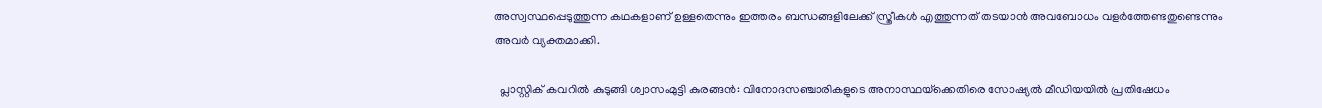അസ്വസ്ഥപ്പെടുത്തുന്ന കഥകളാണ് ഉള്ളതെന്നും ഇത്തരം ബന്ധങ്ങളിലേക്ക് സ്ത്രീകൾ എത്തുന്നത് തടയാൻ അവബോധം വളർത്തേണ്ടതുണ്ടെന്നും അവർ വ്യക്തമാക്കി.

  പ്ലാസ്റ്റിക് കവറിൽ കുടുങ്ങി ശ്വാസംമുട്ടി കുരങ്ങൻ: വിനോദസഞ്ചാരികളുടെ അനാസ്ഥയ്‌ക്കെതിരെ സോഷ്യൽ മീഡിയയിൽ പ്രതിഷേധം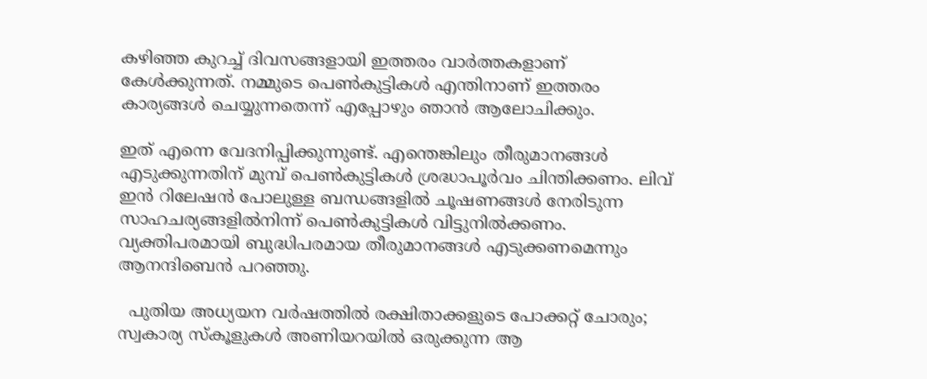കഴിഞ്ഞ കുറച്ച് ദിവസങ്ങളായി ഇത്തരം വാർത്തകളാണ് കേൾക്കുന്നത്. നമ്മുടെ പെൺകുട്ടികൾ എന്തിനാണ് ഇത്തരം കാര്യങ്ങൾ ചെയ്യുന്നതെന്ന് എപ്പോഴും ഞാൻ ആലോചിക്കും.

ഇത് എന്നെ വേദനിപ്പിക്കുന്നുണ്ട്. എന്തെങ്കിലും തീരുമാനങ്ങൾ എടുക്കുന്നതിന് മുമ്പ് പെൺകുട്ടികൾ ശ്രദ്ധാപൂർവം ചിന്തിക്കണം. ലിവ് ഇൻ റിലേഷൻ പോലുള്ള ബന്ധങ്ങളിൽ ചൂഷണങ്ങൾ നേരിടുന്ന സാഹചര്യങ്ങളിൽനിന്ന് പെൺകുട്ടികൾ വിട്ടുനിൽക്കണം. വ്യക്തിപരമായി ബുദ്ധിപരമായ തീരുമാനങ്ങൾ എടുക്കണമെന്നും ആനന്ദിബെൻ പറഞ്ഞു.

  പുതിയ അധ്യയന വർഷത്തിൽ രക്ഷിതാക്കളുടെ പോക്കറ്റ് ചോരും; സ്വകാര്യ സ്കൂളുകൾ അണിയറയിൽ ഒരുക്കുന്ന ആ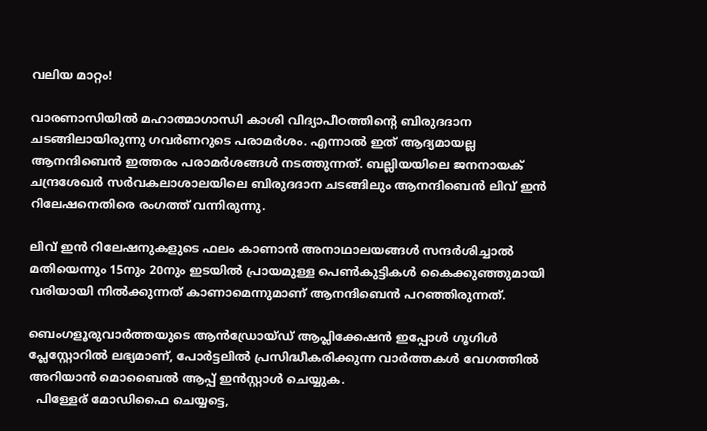വലിയ മാറ്റം!

വാരണാസിയിൽ മഹാത്മാഗാന്ധി കാശി വിദ്യാപീഠത്തിന്റെ ബിരുദദാന ചടങ്ങിലായിരുന്നു ഗവർണറുടെ പരാമർശം. എന്നാൽ ഇത് ആദ്യമായല്ല ആനന്ദിബെൻ ഇത്തരം പരാമർശങ്ങൾ നടത്തുന്നത്. ബല്ലിയയിലെ ജനനായക് ചന്ദ്രശേഖർ സർവകലാശാലയിലെ ബിരുദദാന ചടങ്ങിലും ആനന്ദിബെൻ ലിവ് ഇൻ റിലേഷനെതിരെ രംഗത്ത് വന്നിരുന്നു.

ലിവ് ഇൻ റിലേഷനുകളുടെ ഫലം കാണാൻ അനാഥാലയങ്ങൾ സന്ദർശിച്ചാൽ മതിയെന്നും 15നും 20നും ഇടയിൽ പ്രായമുള്ള പെൺകുട്ടികൾ കൈക്കുഞ്ഞുമായി വരിയായി നിൽക്കുന്നത് കാണാമെന്നുമാണ് ആനന്ദിബെൻ പറഞ്ഞിരുന്നത്.

ബെംഗളൂരുവാർത്തയുടെ ആൻഡ്രോയ്ഡ് ആപ്ലിക്കേഷൻ ഇപ്പോൾ ഗൂഗിൾ പ്ലേസ്റ്റോറിൽ ലഭ്യമാണ്, പോർട്ടലിൽ പ്രസിദ്ധീകരിക്കുന്ന വാർത്തകൾ വേഗത്തിൽ അറിയാൻ മൊബൈൽ ആപ്പ് ഇൻസ്റ്റാൾ ചെയ്യുക.
  പിള്ളേര് മോഡിഫൈ ചെയ്യട്ടെ,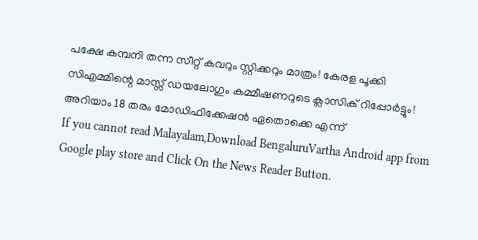പക്ഷേ കമ്പനി തന്ന സീറ്റ് കവറും സ്റ്റിക്കറും മാത്രം! കേരള പൂക്കി സിഎമ്മിന്റെ മാസ്സ് ഡയലോഗും കമ്മീഷണറുടെ ക്ലാസിക് റിപ്പോർട്ടും! അറിയാം 18 തരം മോഡിഫിക്കേഷൻ ഏതൊക്കെ എന്ന്
If you cannot read Malayalam,Download BengaluruVartha Android app from Google play store and Click On the News Reader Button.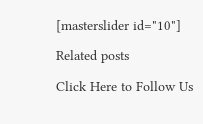[masterslider id="10"]

Related posts

Click Here to Follow Us